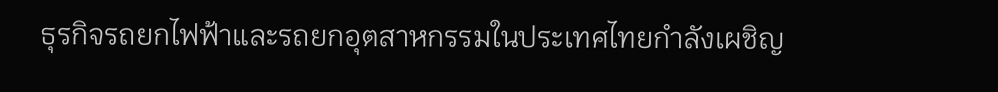ธุรกิจรถยกไฟฟ้าและรถยกอุตสาหกรรมในประเทศไทยกำลังเผชิญ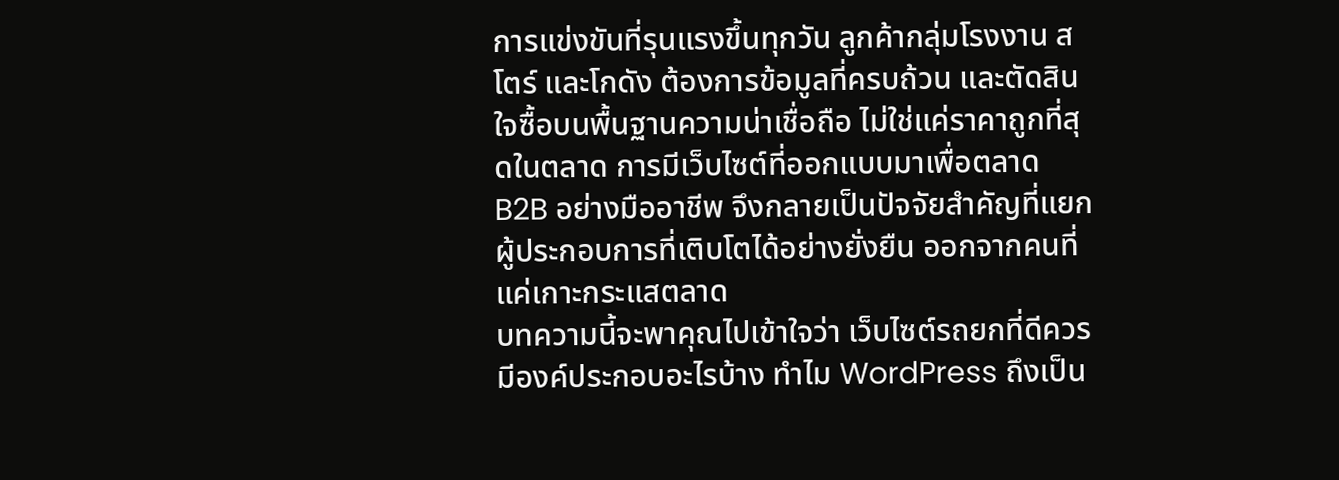การแข่งขันที่รุนแรงขึ้นทุกวัน ลูกค้ากลุ่มโรงงาน สโตร์ และโกดัง ต้องการข้อมูลที่ครบถ้วน และตัดสินใจซื้อบนพื้นฐานความน่าเชื่อถือ ไม่ใช่แค่ราคาถูกที่สุดในตลาด การมีเว็บไซต์ที่ออกแบบมาเพื่อตลาด B2B อย่างมืออาชีพ จึงกลายเป็นปัจจัยสำคัญที่แยกผู้ประกอบการที่เติบโตได้อย่างยั่งยืน ออกจากคนที่แค่เกาะกระแสตลาด
บทความนี้จะพาคุณไปเข้าใจว่า เว็บไซต์รถยกที่ดีควรมีองค์ประกอบอะไรบ้าง ทำไม WordPress ถึงเป็น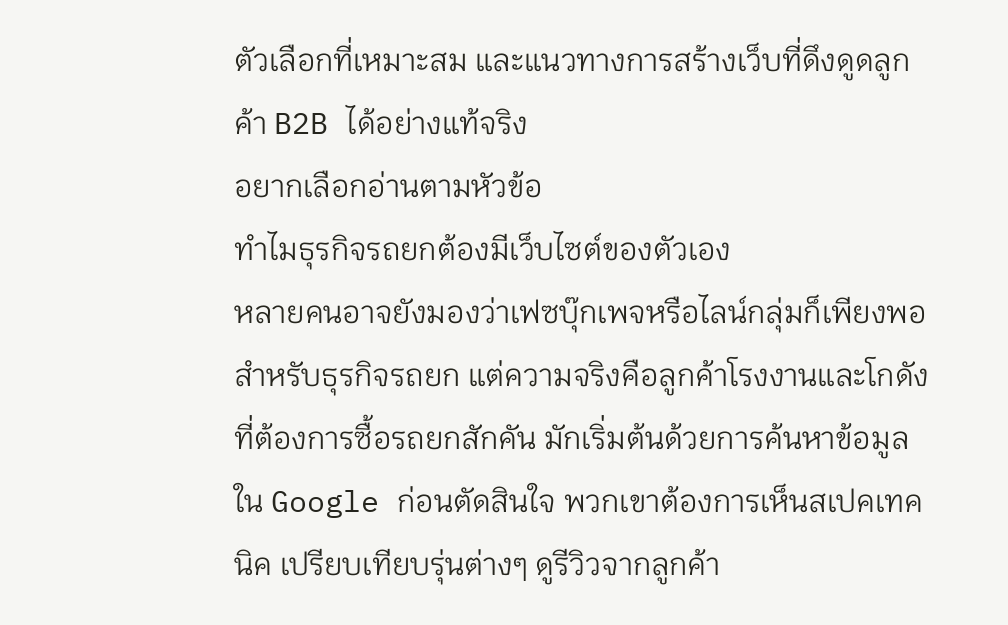ตัวเลือกที่เหมาะสม และแนวทางการสร้างเว็บที่ดึงดูดลูกค้า B2B ได้อย่างแท้จริง
อยากเลือกอ่านตามหัวข้อ
ทำไมธุรกิจรถยกต้องมีเว็บไซต์ของตัวเอง
หลายคนอาจยังมองว่าเฟซบุ๊กเพจหรือไลน์กลุ่มก็เพียงพอสำหรับธุรกิจรถยก แต่ความจริงคือลูกค้าโรงงานและโกดังที่ต้องการซื้อรถยกสักคัน มักเริ่มต้นด้วยการค้นหาข้อมูลใน Google ก่อนตัดสินใจ พวกเขาต้องการเห็นสเปคเทคนิค เปรียบเทียบรุ่นต่างๆ ดูรีวิวจากลูกค้า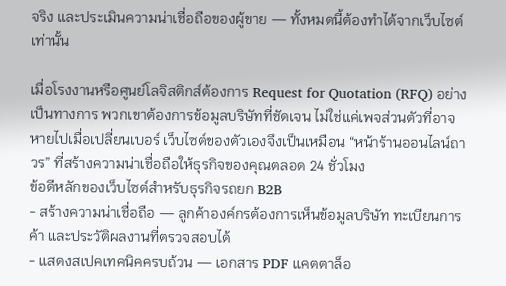จริง และประเมินความน่าเชื่อถือของผู้ขาย — ทั้งหมดนี้ต้องทำได้จากเว็บไซต์เท่านั้น

เมื่อโรงงานหรือศูนย์โลจิสติกส์ต้องการ Request for Quotation (RFQ) อย่างเป็นทางการ พวกเขาต้องการข้อมูลบริษัทที่ชัดเจน ไม่ใช่แค่เพจส่วนตัวที่อาจหายไปเมื่อเปลี่ยนเบอร์ เว็บไซต์ของตัวเองจึงเป็นเหมือน “หน้าร้านออนไลน์ถาวร” ที่สร้างความน่าเชื่อถือให้ธุรกิจของคุณตลอด 24 ชั่วโมง
ข้อดีหลักของเว็บไซต์สำหรับธุรกิจรถยก B2B
- สร้างความน่าเชื่อถือ — ลูกค้าองค์กรต้องการเห็นข้อมูลบริษัท ทะเบียนการค้า และประวัติผลงานที่ตรวจสอบได้
- แสดงสเปคเทคนิคครบถ้วน — เอกสาร PDF แคตตาล็อ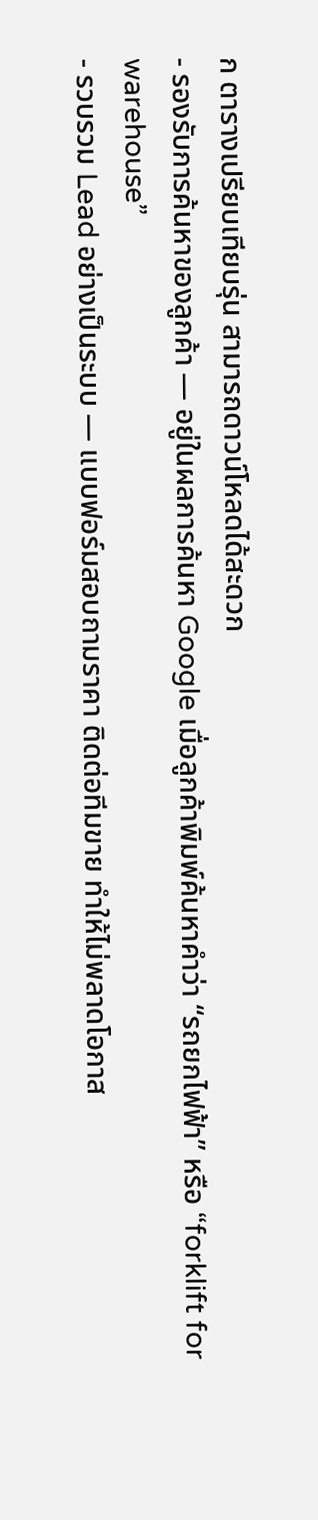ก ตารางเปรียบเทียบรุ่น สามารถดาวน์โหลดได้สะดวก
- รองรับการค้นหาของลูกค้า — อยู่ในผลการค้นหา Google เมื่อลูกค้าพิมพ์ค้นหาคำว่า “รถยกไฟฟ้า” หรือ “forklift for warehouse”
- รวบรวม Lead อย่างเป็นระบบ — แบบฟอร์มสอบถามราคา ติดต่อทีมขาย ทำให้ไม่พลาดโอกาส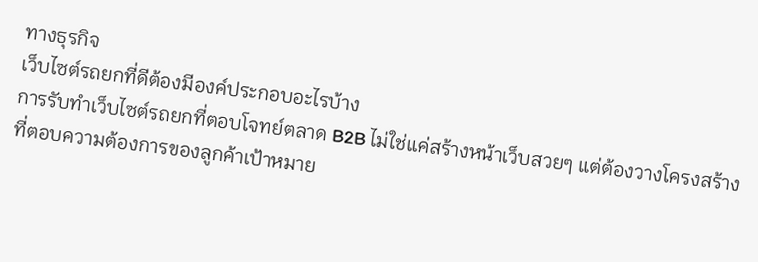ทางธุรกิจ
เว็บไซต์รถยกที่ดีต้องมีองค์ประกอบอะไรบ้าง
การรับทำเว็บไซต์รถยกที่ตอบโจทย์ตลาด B2B ไม่ใช่แค่สร้างหน้าเว็บสวยๆ แต่ต้องวางโครงสร้างที่ตอบความต้องการของลูกค้าเป้าหมาย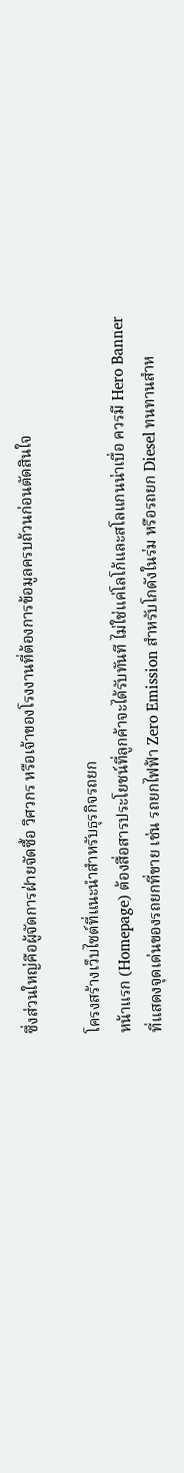ซึ่งส่วนใหญ่คือผู้จัดการฝ่ายจัดซื้อ วิศวกร หรือเจ้าของโรงงานที่ต้องการข้อมูลครบถ้วนก่อนตัดสินใจ

โครงสร้างเว็บไซต์ที่แนะนำสำหรับธุรกิจรถยก
หน้าแรก (Homepage) ต้องสื่อสารประโยชน์ที่ลูกค้าจะได้รับทันที ไม่ใช่แค่โลโก้และสโลแกนน่าเบื่อ ควรมี Hero Banner ที่แสดงจุดเด่นของรถยกที่ขาย เช่น รถยกไฟฟ้า Zero Emission สำหรับโกดังในร่ม หรือรถยก Diesel ทนทานสำห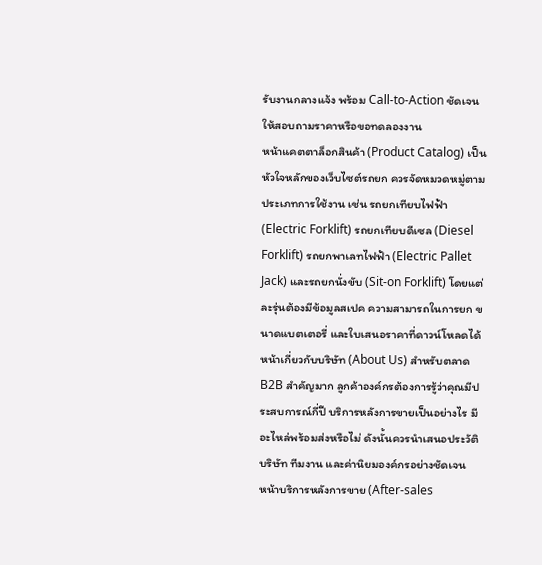รับงานกลางแจ้ง พร้อม Call-to-Action ชัดเจนให้สอบถามราคาหรือขอทดลองงาน
หน้าแคตตาล็อกสินค้า (Product Catalog) เป็นหัวใจหลักของเว็บไซต์รถยก ควรจัดหมวดหมู่ตามประเภทการใช้งาน เช่น รถยกเทียบไฟฟ้า (Electric Forklift) รถยกเทียบดีเซล (Diesel Forklift) รถยกพาเลทไฟฟ้า (Electric Pallet Jack) และรถยกนั่งขับ (Sit-on Forklift) โดยแต่ละรุ่นต้องมีข้อมูลสเปค ความสามารถในการยก ขนาดแบตเตอรี่ และใบเสนอราคาที่ดาวน์โหลดได้
หน้าเกี่ยวกับบริษัท (About Us) สำหรับตลาด B2B สำคัญมาก ลูกค้าองค์กรต้องการรู้ว่าคุณมีประสบการณ์กี่ปี บริการหลังการขายเป็นอย่างไร มีอะไหล่พร้อมส่งหรือไม่ ดังนั้นควรนำเสนอประวัติบริษัท ทีมงาน และค่านิยมองค์กรอย่างชัดเจน
หน้าบริการหลังการขาย (After-sales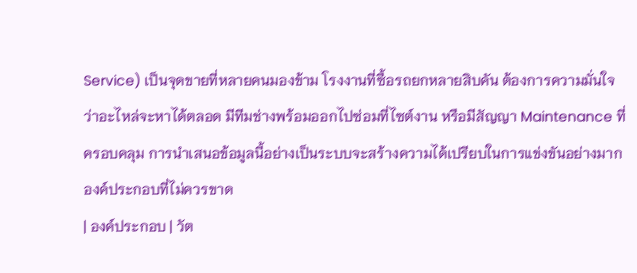Service) เป็นจุดขายที่หลายคนมองข้าม โรงงานที่ซื้อรถยกหลายสิบคัน ต้องการความมั่นใจว่าอะไหล่จะหาได้ตลอด มีทีมช่างพร้อมออกไปซ่อมที่ไซต์งาน หรือมีสัญญา Maintenance ที่ครอบคลุม การนำเสนอข้อมูลนี้อย่างเป็นระบบจะสร้างความได้เปรียบในการแข่งขันอย่างมาก
องค์ประกอบที่ไม่ควรขาด
| องค์ประกอบ | วัต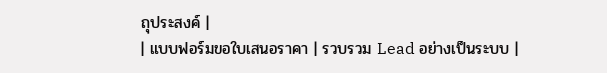ถุประสงค์ |
| แบบฟอร์มขอใบเสนอราคา | รวบรวม Lead อย่างเป็นระบบ |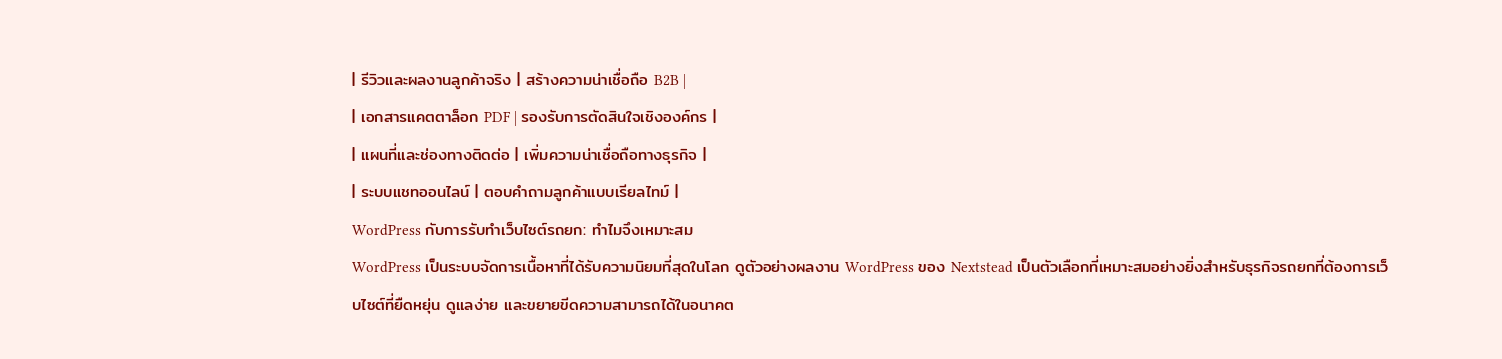| รีวิวและผลงานลูกค้าจริง | สร้างความน่าเชื่อถือ B2B |
| เอกสารแคตตาล็อก PDF | รองรับการตัดสินใจเชิงองค์กร |
| แผนที่และช่องทางติดต่อ | เพิ่มความน่าเชื่อถือทางธุรกิจ |
| ระบบแชทออนไลน์ | ตอบคำถามลูกค้าแบบเรียลไทม์ |
WordPress กับการรับทำเว็บไซต์รถยก: ทำไมจึงเหมาะสม
WordPress เป็นระบบจัดการเนื้อหาที่ได้รับความนิยมที่สุดในโลก ดูตัวอย่างผลงาน WordPress ของ Nextstead เป็นตัวเลือกที่เหมาะสมอย่างยิ่งสำหรับธุรกิจรถยกที่ต้องการเว็บไซต์ที่ยืดหยุ่น ดูแลง่าย และขยายขีดความสามารถได้ในอนาคต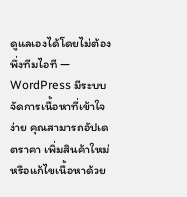ดูแลเองได้โดยไม่ต้องพึ่งทีมไอที — WordPress มีระบบจัดการเนื้อหาที่เข้าใจง่าย คุณสามารถอัปเดตราคา เพิ่มสินค้าใหม่ หรือแก้ไขเนื้อหาด้วย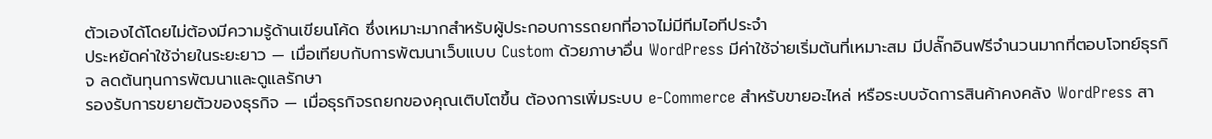ตัวเองได้โดยไม่ต้องมีความรู้ด้านเขียนโค้ด ซึ่งเหมาะมากสำหรับผู้ประกอบการรถยกที่อาจไม่มีทีมไอทีประจำ
ประหยัดค่าใช้จ่ายในระยะยาว — เมื่อเทียบกับการพัฒนาเว็บแบบ Custom ด้วยภาษาอื่น WordPress มีค่าใช้จ่ายเริ่มต้นที่เหมาะสม มีปลั๊กอินฟรีจำนวนมากที่ตอบโจทย์ธุรกิจ ลดต้นทุนการพัฒนาและดูแลรักษา
รองรับการขยายตัวของธุรกิจ — เมื่อธุรกิจรถยกของคุณเติบโตขึ้น ต้องการเพิ่มระบบ e-Commerce สำหรับขายอะไหล่ หรือระบบจัดการสินค้าคงคลัง WordPress สา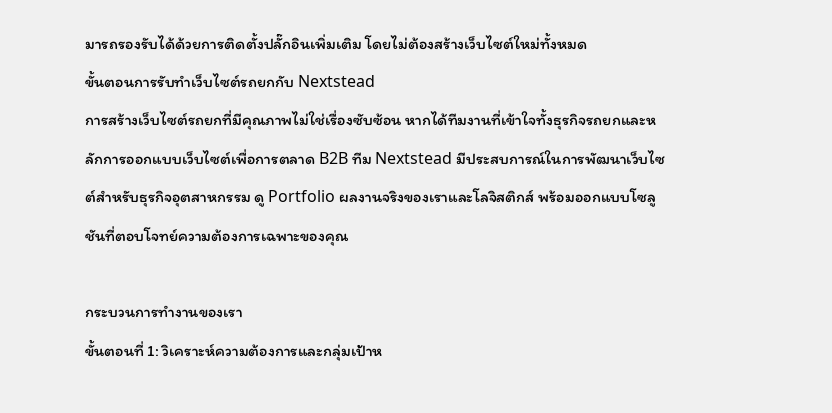มารถรองรับได้ด้วยการติดตั้งปลั๊กอินเพิ่มเติม โดยไม่ต้องสร้างเว็บไซต์ใหม่ทั้งหมด
ขั้นตอนการรับทำเว็บไซต์รถยกกับ Nextstead
การสร้างเว็บไซต์รถยกที่มีคุณภาพไม่ใช่เรื่องซับซ้อน หากได้ทีมงานที่เข้าใจทั้งธุรกิจรถยกและหลักการออกแบบเว็บไซต์เพื่อการตลาด B2B ทีม Nextstead มีประสบการณ์ในการพัฒนาเว็บไซต์สำหรับธุรกิจอุตสาหกรรม ดู Portfolio ผลงานจริงของเราและโลจิสติกส์ พร้อมออกแบบโซลูชันที่ตอบโจทย์ความต้องการเฉพาะของคุณ

กระบวนการทำงานของเรา
ขั้นตอนที่ 1: วิเคราะห์ความต้องการและกลุ่มเป้าห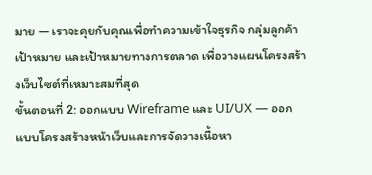มาย — เราจะคุยกับคุณเพื่อทำความเข้าใจธุรกิจ กลุ่มลูกค้าเป้าหมาย และเป้าหมายทางการตลาด เพื่อวางแผนโครงสร้างเว็บไซต์ที่เหมาะสมที่สุด
ขั้นตอนที่ 2: ออกแบบ Wireframe และ UI/UX — ออกแบบโครงสร้างหน้าเว็บและการจัดวางเนื้อหา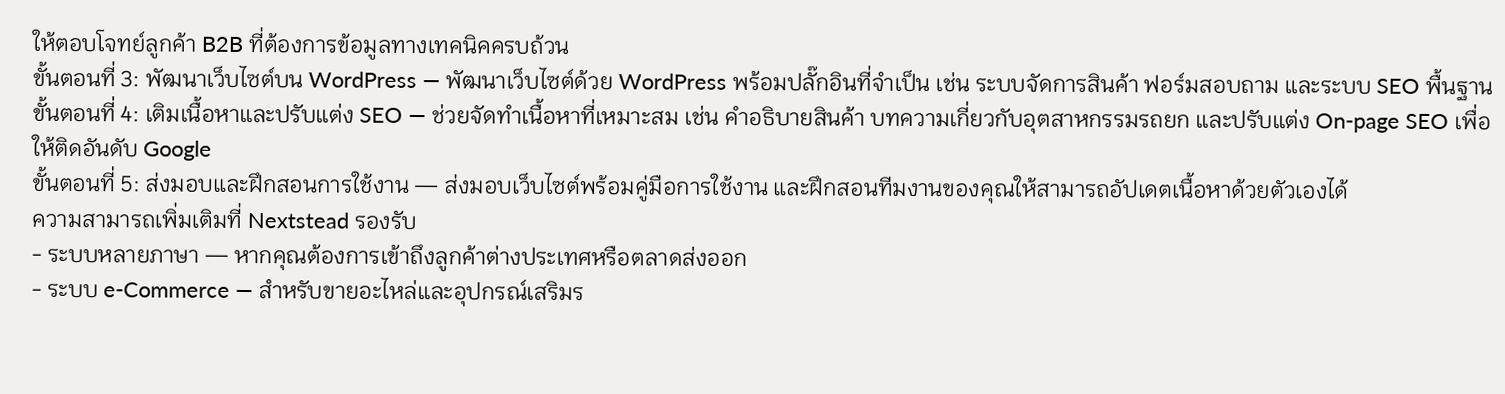ให้ตอบโจทย์ลูกค้า B2B ที่ต้องการข้อมูลทางเทคนิคครบถ้วน
ขั้นตอนที่ 3: พัฒนาเว็บไซต์บน WordPress — พัฒนาเว็บไซต์ด้วย WordPress พร้อมปลั๊กอินที่จำเป็น เช่น ระบบจัดการสินค้า ฟอร์มสอบถาม และระบบ SEO พื้นฐาน
ขั้นตอนที่ 4: เติมเนื้อหาและปรับแต่ง SEO — ช่วยจัดทำเนื้อหาที่เหมาะสม เช่น คำอธิบายสินค้า บทความเกี่ยวกับอุตสาหกรรมรถยก และปรับแต่ง On-page SEO เพื่อให้ติดอันดับ Google
ขั้นตอนที่ 5: ส่งมอบและฝึกสอนการใช้งาน — ส่งมอบเว็บไซต์พร้อมคู่มือการใช้งาน และฝึกสอนทีมงานของคุณให้สามารถอัปเดตเนื้อหาด้วยตัวเองได้
ความสามารถเพิ่มเติมที่ Nextstead รองรับ
- ระบบหลายภาษา — หากคุณต้องการเข้าถึงลูกค้าต่างประเทศหรือตลาดส่งออก
- ระบบ e-Commerce — สำหรับขายอะไหล่และอุปกรณ์เสริมร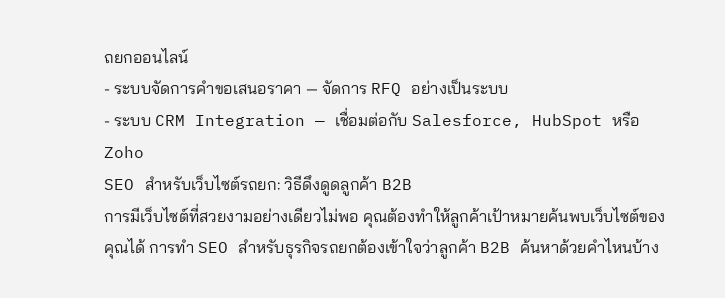ถยกออนไลน์
- ระบบจัดการคำขอเสนอราคา — จัดการ RFQ อย่างเป็นระบบ
- ระบบ CRM Integration — เชื่อมต่อกับ Salesforce, HubSpot หรือ Zoho
SEO สำหรับเว็บไซต์รถยก: วิธีดึงดูดลูกค้า B2B
การมีเว็บไซต์ที่สวยงามอย่างเดียวไม่พอ คุณต้องทำให้ลูกค้าเป้าหมายค้นพบเว็บไซต์ของคุณได้ การทำ SEO สำหรับธุรกิจรถยกต้องเข้าใจว่าลูกค้า B2B ค้นหาด้วยคำไหนบ้าง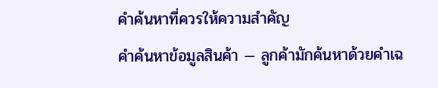คำค้นหาที่ควรให้ความสำคัญ
คำค้นหาข้อมูลสินค้า — ลูกค้ามักค้นหาด้วยคำเฉ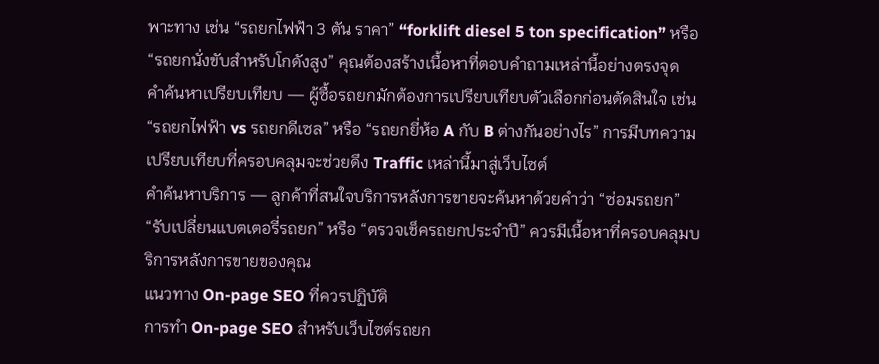พาะทาง เช่น “รถยกไฟฟ้า 3 ตัน ราคา” “forklift diesel 5 ton specification” หรือ “รถยกนั่งขับสำหรับโกดังสูง” คุณต้องสร้างเนื้อหาที่ตอบคำถามเหล่านี้อย่างตรงจุด
คำค้นหาเปรียบเทียบ — ผู้ซื้อรถยกมักต้องการเปรียบเทียบตัวเลือกก่อนตัดสินใจ เช่น “รถยกไฟฟ้า vs รถยกดีเซล” หรือ “รถยกยี่ห้อ A กับ B ต่างกันอย่างไร” การมีบทความเปรียบเทียบที่ครอบคลุมจะช่วยดึง Traffic เหล่านี้มาสู่เว็บไซต์
คำค้นหาบริการ — ลูกค้าที่สนใจบริการหลังการขายจะค้นหาด้วยคำว่า “ซ่อมรถยก” “รับเปลี่ยนแบตเตอรี่รถยก” หรือ “ตรวจเช็ครถยกประจำปี” ควรมีเนื้อหาที่ครอบคลุมบริการหลังการขายของคุณ
แนวทาง On-page SEO ที่ควรปฏิบัติ
การทำ On-page SEO สำหรับเว็บไซต์รถยก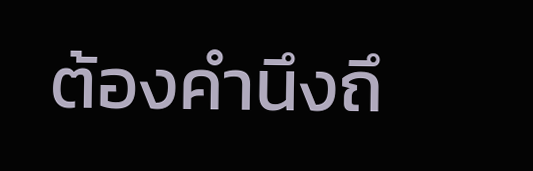ต้องคำนึงถึ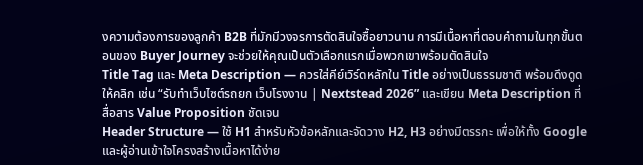งความต้องการของลูกค้า B2B ที่มักมีวงจรการตัดสินใจซื้อยาวนาน การมีเนื้อหาที่ตอบคำถามในทุกขั้นตอนของ Buyer Journey จะช่วยให้คุณเป็นตัวเลือกแรกเมื่อพวกเขาพร้อมตัดสินใจ
Title Tag และ Meta Description — ควรใส่คีย์เวิร์ดหลักใน Title อย่างเป็นธรรมชาติ พร้อมดึงดูดให้คลิก เช่น “รับทำเว็บไซต์รถยก เว็บโรงงาน | Nextstead 2026” และเขียน Meta Description ที่สื่อสาร Value Proposition ชัดเจน
Header Structure — ใช้ H1 สำหรับหัวข้อหลักและจัดวาง H2, H3 อย่างมีตรรกะ เพื่อให้ทั้ง Google และผู้อ่านเข้าใจโครงสร้างเนื้อหาได้ง่าย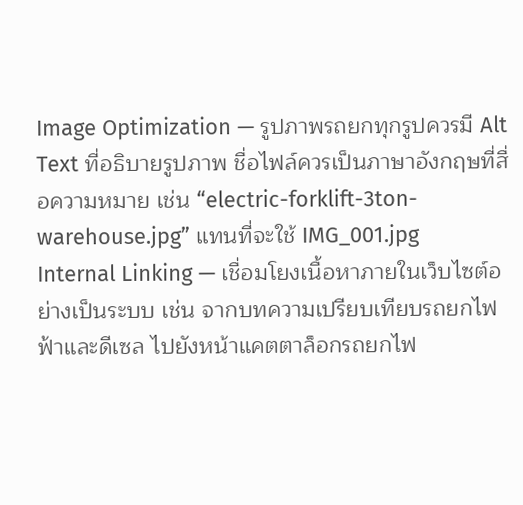Image Optimization — รูปภาพรถยกทุกรูปควรมี Alt Text ที่อธิบายรูปภาพ ชื่อไฟล์ควรเป็นภาษาอังกฤษที่สื่อความหมาย เช่น “electric-forklift-3ton-warehouse.jpg” แทนที่จะใช้ IMG_001.jpg
Internal Linking — เชื่อมโยงเนื้อหาภายในเว็บไซต์อย่างเป็นระบบ เช่น จากบทความเปรียบเทียบรถยกไฟฟ้าและดีเซล ไปยังหน้าแคตตาล็อกรถยกไฟ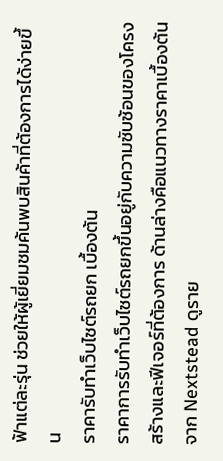ฟ้าแต่ละรุ่น ช่วยให้ผู้เยี่ยมชมค้นพบสินค้าที่ต้องการได้ง่ายขึ้น
ราคารับทำเว็บไซต์รถยก เบื้องต้น
ราคาการรับทำเว็บไซต์รถยกขึ้นอยู่กับความซับซ้อนของโครงสร้างและฟีเจอร์ที่ต้องการ ด้านล่างคือแนวทางราคาเบื้องต้นจาก Nextstead ดูราย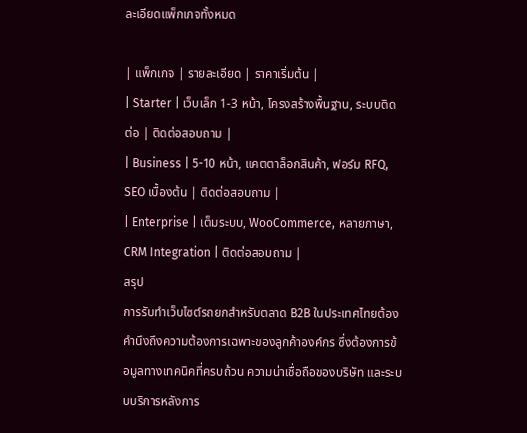ละเอียดแพ็กเกจทั้งหมด

| แพ็กเกจ | รายละเอียด | ราคาเริ่มต้น |
| Starter | เว็บเล็ก 1-3 หน้า, โครงสร้างพื้นฐาน, ระบบติดต่อ | ติดต่อสอบถาม |
| Business | 5-10 หน้า, แคตตาล็อกสินค้า, ฟอร์ม RFQ, SEO เบื้องต้น | ติดต่อสอบถาม |
| Enterprise | เต็มระบบ, WooCommerce, หลายภาษา, CRM Integration | ติดต่อสอบถาม |
สรุป
การรับทำเว็บไซต์รถยกสำหรับตลาด B2B ในประเทศไทยต้องคำนึงถึงความต้องการเฉพาะของลูกค้าองค์กร ซึ่งต้องการข้อมูลทางเทคนิคที่ครบถ้วน ความน่าเชื่อถือของบริษัท และระบบบริการหลังการ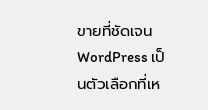ขายที่ชัดเจน WordPress เป็นตัวเลือกที่เห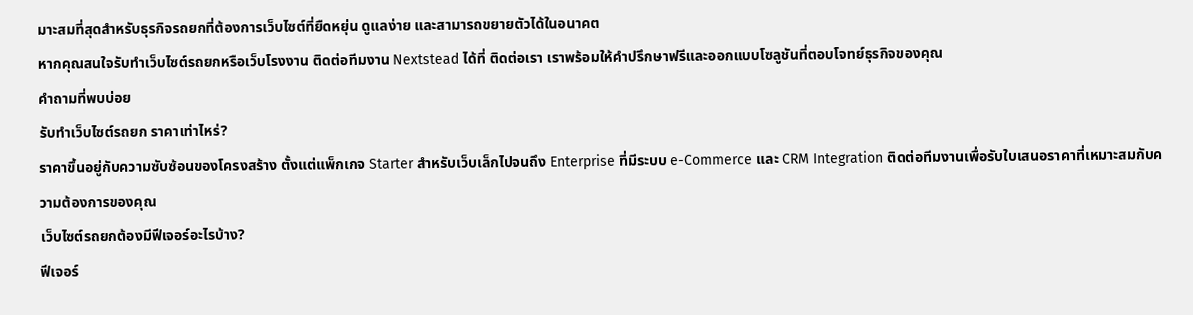มาะสมที่สุดสำหรับธุรกิจรถยกที่ต้องการเว็บไซต์ที่ยืดหยุ่น ดูแลง่าย และสามารถขยายตัวได้ในอนาคต
หากคุณสนใจรับทำเว็บไซต์รถยกหรือเว็บโรงงาน ติดต่อทีมงาน Nextstead ได้ที่ ติดต่อเรา เราพร้อมให้คำปรึกษาฟรีและออกแบบโซลูชันที่ตอบโจทย์ธุรกิจของคุณ
คำถามที่พบบ่อย
รับทำเว็บไซต์รถยก ราคาเท่าไหร่?
ราคาขึ้นอยู่กับความซับซ้อนของโครงสร้าง ตั้งแต่แพ็กเกจ Starter สำหรับเว็บเล็กไปจนถึง Enterprise ที่มีระบบ e-Commerce และ CRM Integration ติดต่อทีมงานเพื่อรับใบเสนอราคาที่เหมาะสมกับความต้องการของคุณ
เว็บไซต์รถยกต้องมีฟีเจอร์อะไรบ้าง?
ฟีเจอร์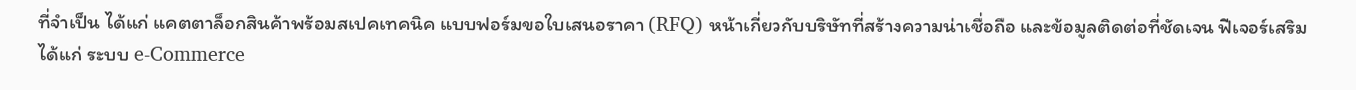ที่จำเป็น ได้แก่ แคตตาล็อกสินค้าพร้อมสเปคเทคนิค แบบฟอร์มขอใบเสนอราคา (RFQ) หน้าเกี่ยวกับบริษัทที่สร้างความน่าเชื่อถือ และข้อมูลติดต่อที่ชัดเจน ฟีเจอร์เสริม ได้แก่ ระบบ e-Commerce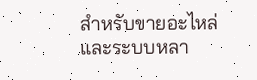สำหรับขายอะไหล่ และระบบหลา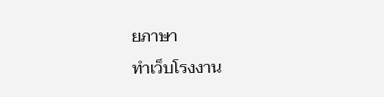ยภาษา
ทำเว็บโรงงาน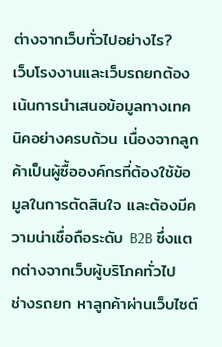ต่างจากเว็บทั่วไปอย่างไร?
เว็บโรงงานและเว็บรถยกต้องเน้นการนำเสนอข้อมูลทางเทคนิคอย่างครบถ้วน เนื่องจากลูกค้าเป็นผู้ซื้อองค์กรที่ต้องใช้ข้อมูลในการตัดสินใจ และต้องมีความน่าเชื่อถือระดับ B2B ซึ่งแตกต่างจากเว็บผู้บริโภคทั่วไป
ช่างรถยก หาลูกค้าผ่านเว็บไซต์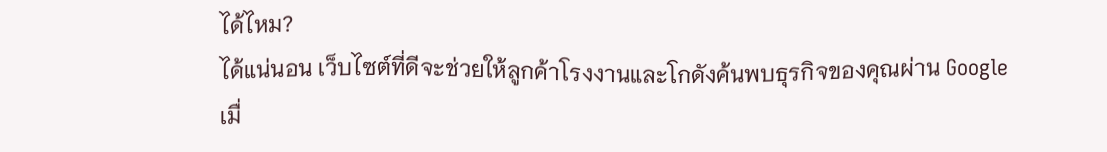ได้ไหม?
ได้แน่นอน เว็บไซต์ที่ดีจะช่วยให้ลูกค้าโรงงานและโกดังค้นพบธุรกิจของคุณผ่าน Google เมื่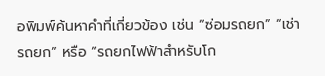อพิมพ์ค้นหาคำที่เกี่ยวข้อง เช่น “ซ่อมรถยก” “เช่ารถยก” หรือ “รถยกไฟฟ้าสำหรับโก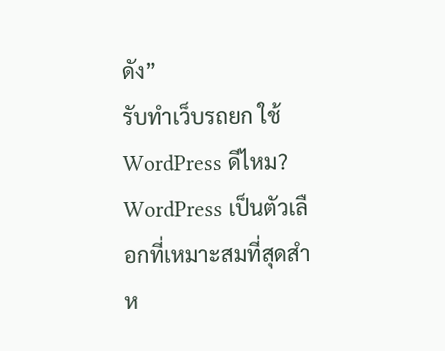ดัง”
รับทำเว็บรถยก ใช้ WordPress ดีไหม?
WordPress เป็นตัวเลือกที่เหมาะสมที่สุดสำห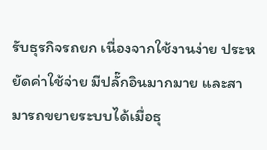รับธุรกิจรถยก เนื่องจากใช้งานง่าย ประหยัดค่าใช้จ่าย มีปลั๊กอินมากมาย และสามารถขยายระบบได้เมื่อธุ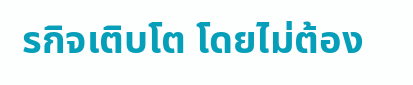รกิจเติบโต โดยไม่ต้อง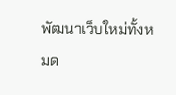พัฒนาเว็บใหม่ทั้งหมด